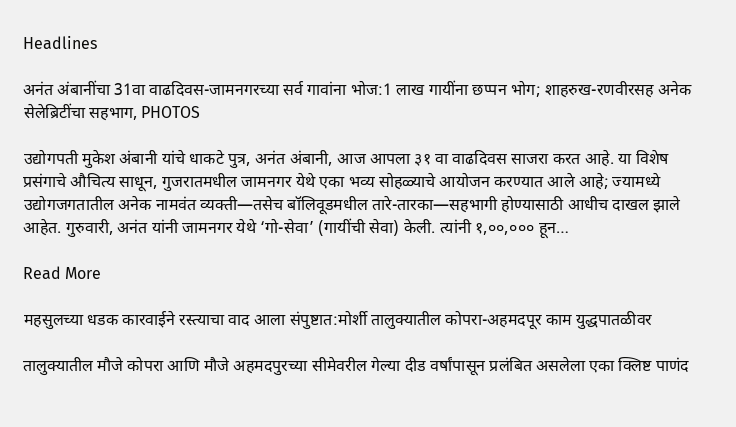Headlines

अनंत अंबानींचा 31वा वाढदिवस-जामनगरच्या सर्व गावांना भोज:1 लाख गायींना छप्पन भोग; शाहरुख-रणवीरसह अनेक सेलेब्रिटींचा सहभाग, PHOTOS

उद्योगपती मुकेश अंबानी यांचे धाकटे पुत्र, अनंत अंबानी, आज आपला ३१ वा वाढदिवस साजरा करत आहे. या विशेष प्रसंगाचे औचित्य साधून, गुजरातमधील जामनगर येथे एका भव्य सोहळ्याचे आयोजन करण्यात आले आहे; ज्यामध्ये उद्योगजगतातील अनेक नामवंत व्यक्ती—तसेच बॉलिवूडमधील तारे-तारका—सहभागी होण्यासाठी आधीच दाखल झाले आहेत. गुरुवारी, अनंत यांनी जामनगर येथे ‘गो-सेवा’ (गायींची सेवा) केली. त्यांनी १,००,००० हून…

Read More

महसुलच्या धडक कारवाईने रस्त्याचा वाद आला संपुष्टात:मोर्शी तालुक्यातील कोपरा-अहमदपूर काम युद्धपातळीवर

तालुक्यातील मौजे कोपरा आणि मौजे अहमदपुरच्या सीमेवरील गेल्या दीड वर्षांपासून प्रलंबित असलेला एका क्लिष्ट पाणंद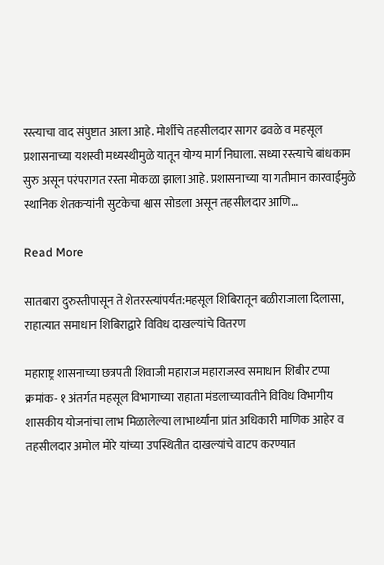रस्त्याचा वाद संपुष्टात आला आहे. मोर्शीचे तहसीलदार सागर ढवळे व महसूल प्रशासनाच्या यशस्वी मध्यस्थीमुळे यातून योग्य मार्ग निघाला. सध्या रस्त्याचे बांधकाम सुरु असून परंपरागत रस्ता मोकळा झाला आहे. प्रशासनाच्या या गतीमान कारवाईमुळे स्थानिक शेतकऱ्यांनी सुटकेचा श्वास सोडला असून तहसीलदार आणि…

Read More

सातबारा दुरुस्तीपासून ते शेतरस्त्यांपर्यंत:महसूल शिबिरातून बळीराजाला दिलासा, राहात्यात समाधान शिबिराद्वारे विविध दाखल्यांचे वितरण

महाराष्ट्र शासनाच्या छत्रपती शिवाजी महाराज महाराजस्व समाधान शिबीर टप्पा क्रमांक- १ अंतर्गत महसूल विभागाच्या राहाता मंडलाच्यावतीने विविध विभागीय शासकीय योजनांचा लाभ मिळालेल्या लाभार्थ्यांना प्रांत अधिकारी माणिक आहेर व तहसीलदार अमोल मोरे यांच्या उपस्थितीत दाखल्यांचे वाटप करण्यात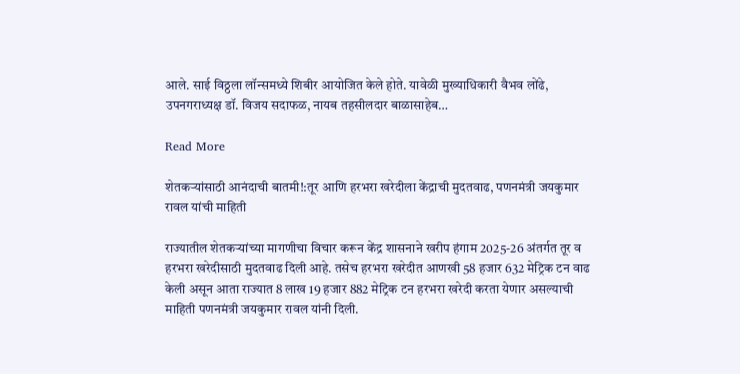आले. साई विठ्ठला लॉन्समध्ये शिबीर आयोजित केले होते. यावेळी मुख्याधिकारी वैभव लोंढे, उपनगराध्यक्ष डॉ. विजय सदाफळ, नायब तहसीलदार बाळासाहेब…

Read More

शेतकऱ्यांसाठी आनंदाची बातमी!:तूर आणि हरभरा खरेदीला केंद्राची मुदतवाढ, पणनमंत्री जयकुमार रावल यांची माहिती

राज्यातील शेतकऱ्यांच्या मागणीचा विचार करून केंद्र शासनाने खरीप हंगाम 2025-26 अंतर्गत तूर व हरभरा खरेदीसाठी मुदतवाढ दिली आहे. तसेच हरभरा खरेदीत आणखी 58 हजार 632 मेट्रिक टन वाढ केली असून आता राज्यात 8 लाख 19 हजार 882 मेट्रिक टन हरभरा खरेदी करता येणार असल्याची माहिती पणनमंत्री जयकुमार रावल यांनी दिली.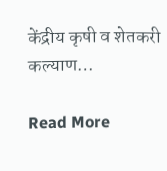केंद्रीय कृषी व शेतकरी कल्याण…

Read More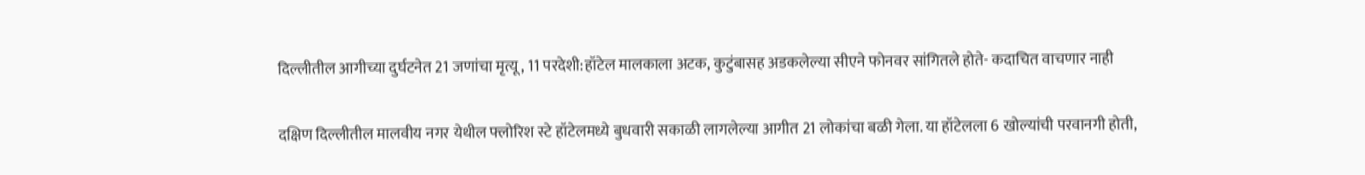दिल्लीतील आगीच्या दुर्घटनेत 21 जणांचा मृत्यू, 11 परदेशी:हॉटेल मालकाला अटक, कुटुंबासह अडकलेल्या सीएने फोनवर सांगितले होते- कदाचित वाचणार नाही

दक्षिण दिल्लीतील मालवीय नगर येथील फ्लोरिश स्टे हॉटेलमध्ये बुधवारी सकाळी लागलेल्या आगीत 21 लोकांचा बळी गेला. या हॉटेलला 6 खोल्यांची परवानगी होती,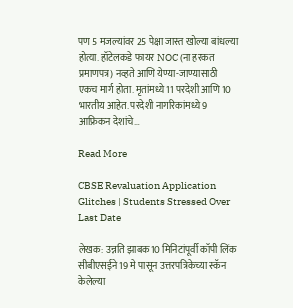पण 5 मजल्यांवर 25 पेक्षा जास्त खोल्या बांधल्या होत्या. हॉटेलकडे फायर NOC (ना हरकत प्रमाणपत्र) नव्हते आणि येण्या-जाण्यासाठी एकच मार्ग होता. मृतांमध्ये 11 परदेशी आणि 10 भारतीय आहेत. परदेशी नागरिकांमध्ये 9 आफ्रिकन देशांचे…

Read More

CBSE Revaluation Application Glitches | Students Stressed Over Last Date

लेखक: उन्नति झाबक10 मिनिटांपूर्वी कॉपी लिंक सीबीएसईने 19 मे पासून उत्तरपत्रिकेच्या स्कॅन केलेल्या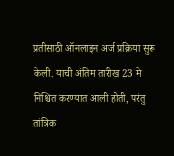प्रतीसाठी ऑनलाइन अर्ज प्रक्रिया सुरू केली. याची अंतिम तारीख 23 मे निश्चित करण्यात आली होती, परंतु तांत्रिक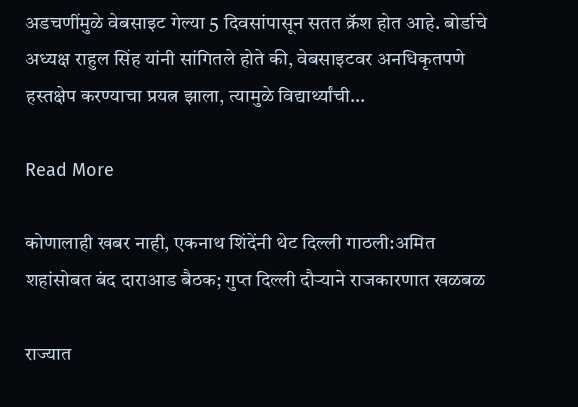अडचणींमुळे वेबसाइट गेल्या 5 दिवसांपासून सतत क्रॅश होत आहे. बोर्डाचे अध्यक्ष राहुल सिंह यांनी सांगितले होते की, वेबसाइटवर अनधिकृतपणे हस्तक्षेप करण्याचा प्रयत्न झाला, त्यामुळे विद्यार्थ्यांची…

Read More

कोणालाही खबर नाही, एकनाथ शिंदेंनी थेट दिल्ली गाठली:अमित शहांसोबत बंद दाराआड बैठक; गुप्त दिल्ली दौऱ्याने राजकारणात खळबळ

राज्यात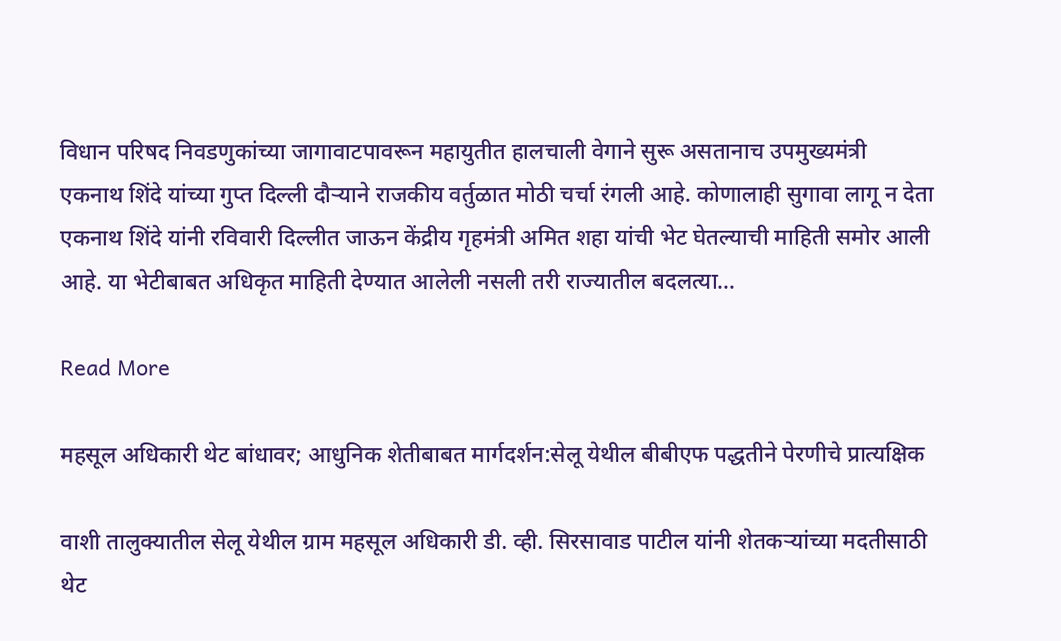विधान परिषद निवडणुकांच्या जागावाटपावरून महायुतीत हालचाली वेगाने सुरू असतानाच उपमुख्यमंत्री एकनाथ शिंदे यांच्या गुप्त दिल्ली दौऱ्याने राजकीय वर्तुळात मोठी चर्चा रंगली आहे. कोणालाही सुगावा लागू न देता एकनाथ शिंदे यांनी रविवारी दिल्लीत जाऊन केंद्रीय गृहमंत्री अमित शहा यांची भेट घेतल्याची माहिती समोर आली आहे. या भेटीबाबत अधिकृत माहिती देण्यात आलेली नसली तरी राज्यातील बदलत्या…

Read More

महसूल अधिकारी थेट बांधावर; आधुनिक शेतीबाबत मार्गदर्शन:सेलू येथील बीबीएफ पद्धतीने पेरणीचे प्रात्यक्षिक

वाशी तालुक्यातील सेलू येथील ग्राम महसूल अधिकारी डी. व्ही. सिरसावाड पाटील यांनी शेतकऱ्यांच्या मदतीसाठी थेट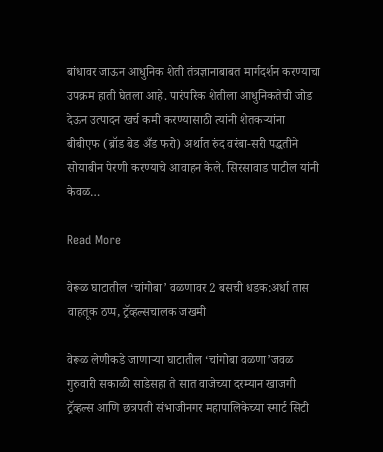बांधावर जाऊन आधुनिक शेती तंत्रज्ञानाबाबत मार्गदर्शन करण्याचा उपक्रम हाती घेतला आहे. पारंपरिक शेतीला आधुनिकतेची जोड देऊन उत्पादन खर्च कमी करण्यासाठी त्यांनी शेतकऱ्यांना बीबीएफ (ब्रॉड बेड अँड फरो) अर्थात रुंद वरंबा-सरी पद्धतीने सोयाबीन पेरणी करण्याचे आवाहन केले. सिरसावाड पाटील यांनी केवळ…

Read More

वेरूळ घाटातील ‘चांगोबा’ वळणावर 2 बसची धडक:अर्धा तास वाहतूक ठप्प, ट्रॅव्हल्सचालक जखमी

वेरूळ लेणीकडे जाणाऱ्या घाटातील ‘चांगोबा वळणा’जवळ गुरुवारी सकाळी साडेसहा ते सात वाजेच्या दरम्यान खाजगी ट्रॅव्हल्स आणि छत्रपती संभाजीनगर महापालिकेच्या स्मार्ट सिटी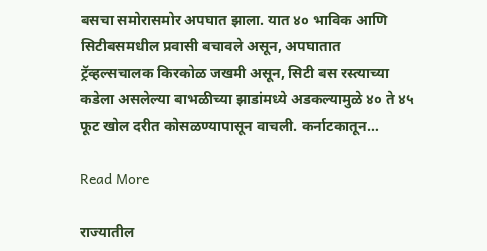बसचा समोरासमोर अपघात झाला. यात ४० भाविक आणि सिटीबसमधील प्रवासी बचावले असून, अपघातात ट्रॅव्हल्सचालक किरकोळ जखमी असून, सिटी बस रस्त्याच्या कडेला असलेल्या बाभळीच्या झाडांमध्ये अडकल्यामुळे ४० ते ४५ फूट खोल दरीत कोसळण्यापासून वाचली. कर्नाटकातून…

Read More

राज्यातील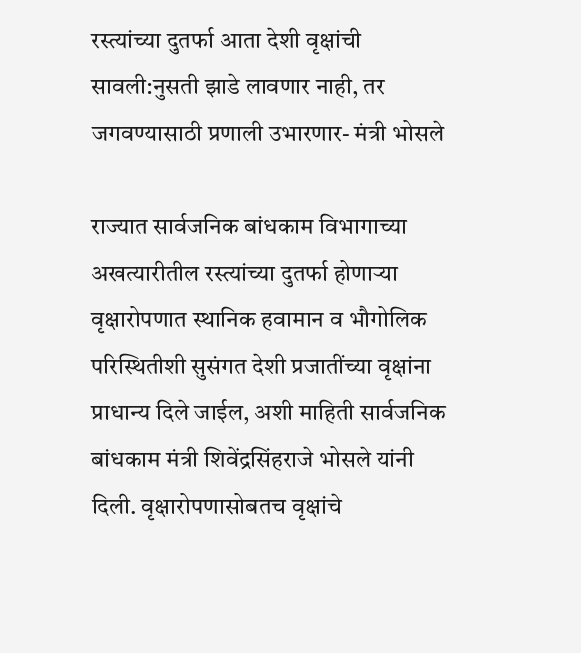रस्त्यांच्या दुतर्फा आता देशी वृक्षांची सावली:नुसती झाडे लावणार नाही, तर जगवण्यासाठी प्रणाली उभारणार- मंत्री भोसले

राज्यात सार्वजनिक बांधकाम विभागाच्या अखत्यारीतील रस्त्यांच्या दुतर्फा होणाऱ्या वृक्षारोपणात स्थानिक हवामान व भौगोलिक परिस्थितीशी सुसंगत देशी प्रजातींच्या वृक्षांना प्राधान्य दिले जाईल, अशी माहिती सार्वजनिक बांधकाम मंत्री शिवेंद्रसिंहराजे भोसले यांनी दिली. वृक्षारोपणासोबतच वृक्षांचे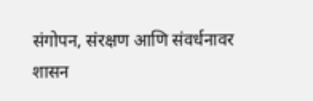संगोपन, संरक्षण आणि संवर्धनावर शासन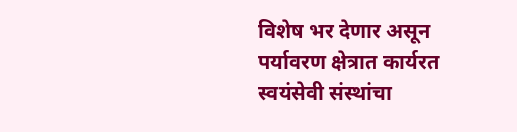विशेष भर देणार असून पर्यावरण क्षेत्रात कार्यरत स्वयंसेवी संस्थांचा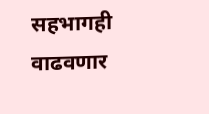सहभागही वाढवणार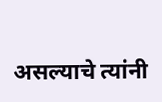असल्याचे त्यांनी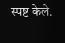स्पष्ट केले.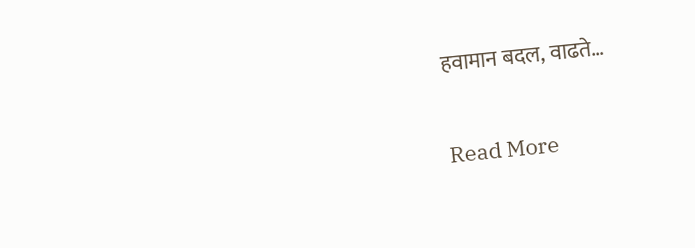हवामान बदल, वाढते…

Read More